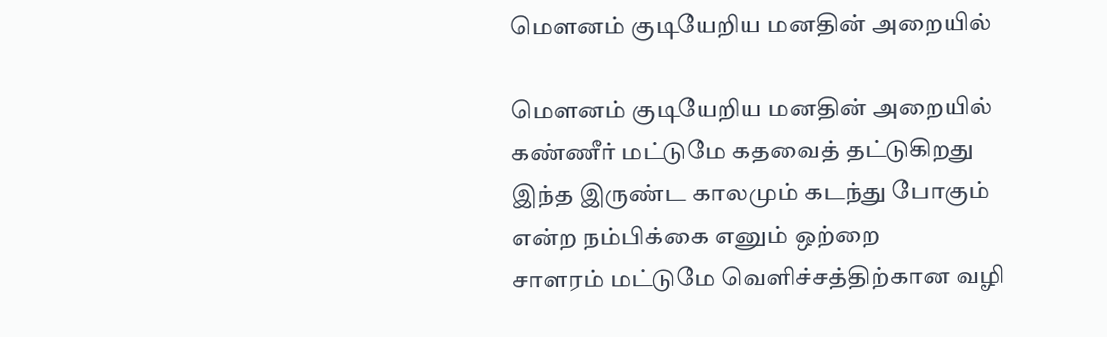மௌனம் குடியேறிய மனதின் அறையில்

மௌனம் குடியேறிய மனதின் அறையில்
கண்ணீர் மட்டுமே கதவைத் தட்டுகிறது
இந்த இருண்ட காலமும் கடந்து போகும்
என்ற நம்பிக்கை எனும் ஒற்றை
சாளரம் மட்டுமே வெளிச்சத்திற்கான வழி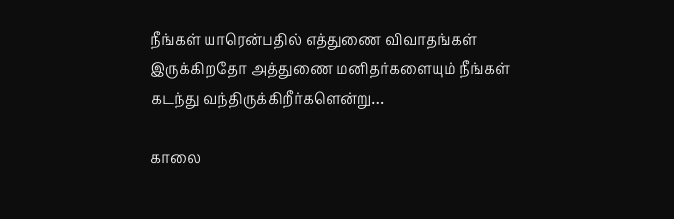நீங்கள் யாரென்பதில் எத்துணை விவாதங்கள் இருக்கிறதோ அத்துணை மனிதர்களையும் நீங்கள் கடந்து வந்திருக்கிறீர்களென்று…

காலை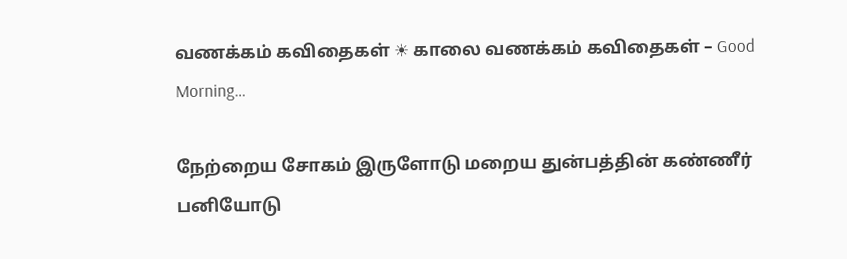வணக்கம் கவிதைகள் ☀ காலை வணக்கம் கவிதைகள் – Good Morning…

நேற்றைய சோகம் இருளோடு மறைய துன்பத்தின் கண்ணீர் பனியோடு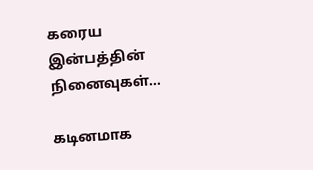கரைய இன்பத்தின் நினைவுகள்…

கடினமாக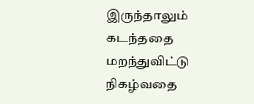இருந்தாலும் கடந்ததை மறந்துவிட்டு நிகழ்வதை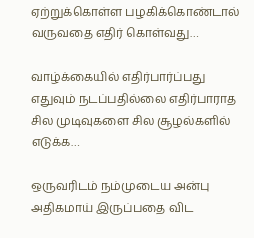ஏற்றுக்கொள்ள பழகிக்கொண்டால் வருவதை எதிர் கொள்வது…

வாழ்க்கையில் எதிர்பார்ப்பது எதுவும் நடப்பதில்லை எதிர்பாராத சில முடிவுகளை சில சூழல்களில் எடுக்க…

ஒருவரிடம் நம்முடைய அன்பு அதிகமாய் இருப்பதை விட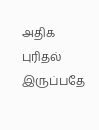அதிக புரிதல் இருப்பதே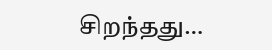சிறந்தது…